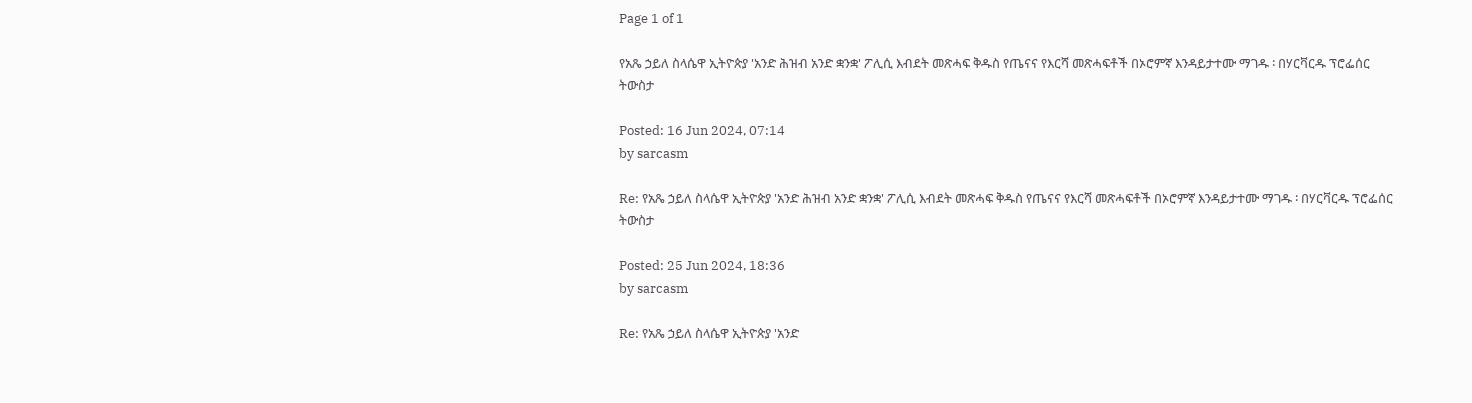Page 1 of 1

የአጼ ኃይለ ስላሴዋ ኢትዮጵያ 'አንድ ሕዝብ አንድ ቋንቋ' ፖሊሲ እብደት መጽሓፍ ቅዱስ የጤናና የእርሻ መጽሓፍቶች በኦሮምኛ እንዳይታተሙ ማገዱ ፡ በሃርቫርዱ ፕሮፌሰር ትውስታ

Posted: 16 Jun 2024, 07:14
by sarcasm

Re: የአጼ ኃይለ ስላሴዋ ኢትዮጵያ 'አንድ ሕዝብ አንድ ቋንቋ' ፖሊሲ እብደት መጽሓፍ ቅዱስ የጤናና የእርሻ መጽሓፍቶች በኦሮምኛ እንዳይታተሙ ማገዱ ፡ በሃርቫርዱ ፕሮፌሰር ትውስታ

Posted: 25 Jun 2024, 18:36
by sarcasm

Re: የአጼ ኃይለ ስላሴዋ ኢትዮጵያ 'አንድ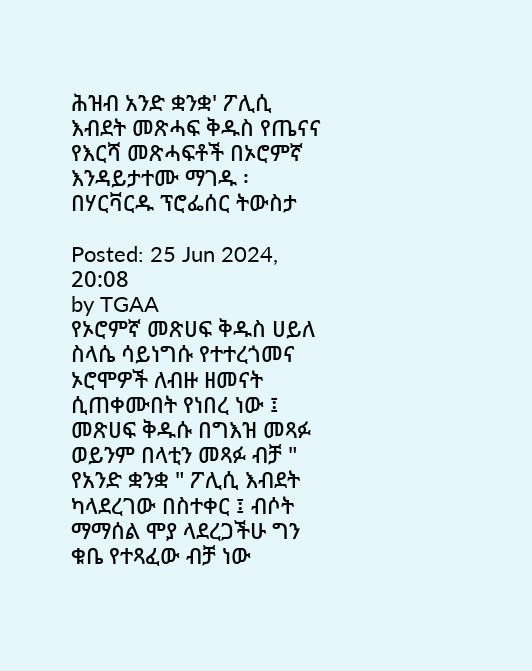ሕዝብ አንድ ቋንቋ' ፖሊሲ እብደት መጽሓፍ ቅዱስ የጤናና የእርሻ መጽሓፍቶች በኦሮምኛ እንዳይታተሙ ማገዱ ፡ በሃርቫርዱ ፕሮፌሰር ትውስታ

Posted: 25 Jun 2024, 20:08
by TGAA
የኦሮምኛ መጽሀፍ ቅዱስ ሀይለ ስላሴ ሳይነግሱ የተተረጎመና ኦሮሞዎች ለብዙ ዘመናት ሲጠቀሙበት የነበረ ነው ፤
መጽሀፍ ቅዱሱ በግእዝ መጻፉ ወይንም በላቲን መጻፉ ብቻ " የአንድ ቋንቋ " ፖሊሲ እብደት ካላደረገው በስተቀር ፤ ብሶት ማማሰል ሞያ ላደረጋችሁ ግን ቁቤ የተጻፈው ብቻ ነው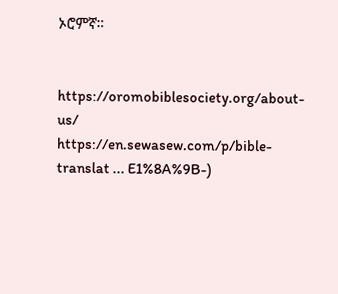ኦሮምኛ።


https://oromobiblesociety.org/about-us/
https://en.sewasew.com/p/bible-translat ... E1%8A%9B-)